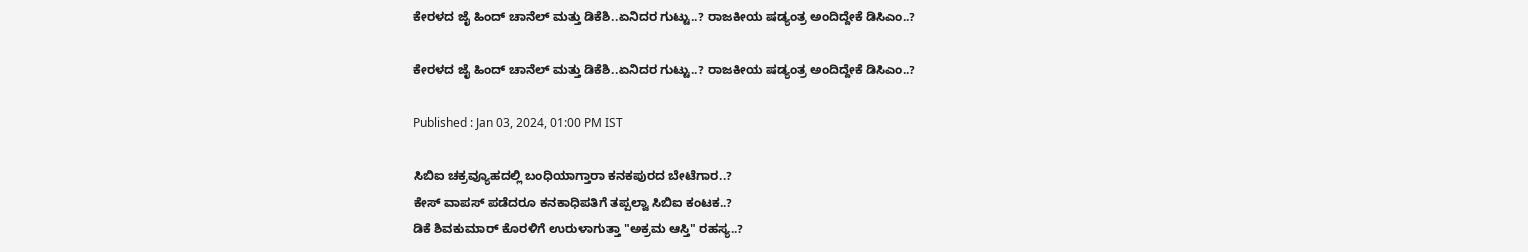ಕೇರಳದ ಜೈ ಹಿಂದ್ ಚಾನೆಲ್ ಮತ್ತು ಡಿಕೆಶಿ..ಏನಿದರ ಗುಟ್ಟು..? ರಾಜಕೀಯ ಷಡ್ಯಂತ್ರ ಅಂದಿದ್ದೇಕೆ ಡಿಸಿಎಂ..?

ಕೇರಳದ ಜೈ ಹಿಂದ್ ಚಾನೆಲ್ ಮತ್ತು ಡಿಕೆಶಿ..ಏನಿದರ ಗುಟ್ಟು..? ರಾಜಕೀಯ ಷಡ್ಯಂತ್ರ ಅಂದಿದ್ದೇಕೆ ಡಿಸಿಎಂ..?

Published : Jan 03, 2024, 01:00 PM IST

ಸಿಬಿಐ ಚಕ್ರವ್ಯೂಹದಲ್ಲಿ ಬಂಧಿಯಾಗ್ತಾರಾ ಕನಕಪುರದ ಬೇಟೆಗಾರ..?
ಕೇಸ್ ವಾಪಸ್ ಪಡೆದರೂ ಕನಕಾಧಿಪತಿಗೆ ತಪ್ಪಲ್ವಾ ಸಿಬಿಐ ಕಂಟಕ..?
ಡಿಕೆ ಶಿವಕುಮಾರ್‌ ಕೊರಳಿಗೆ ಉರುಳಾಗುತ್ತಾ "ಅಕ್ರಮ ಆಸ್ತಿ" ರಹಸ್ಯ..?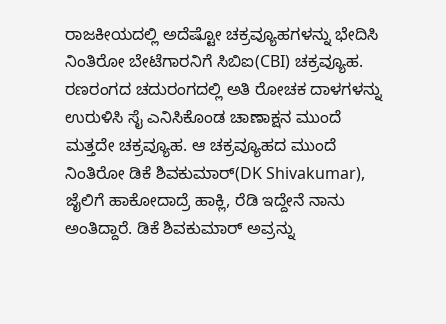ರಾಜಕೀಯದಲ್ಲಿ ಅದೆಷ್ಟೋ ಚಕ್ರವ್ಯೂಹಗಳನ್ನು ಭೇದಿಸಿ ನಿಂತಿರೋ ಬೇಟೆಗಾರನಿಗೆ ಸಿಬಿಐ(CBI) ಚಕ್ರವ್ಯೂಹ. ರಣರಂಗದ ಚದುರಂಗದಲ್ಲಿ ಅತಿ ರೋಚಕ ದಾಳಗಳನ್ನು ಉರುಳಿಸಿ ಸೈ ಎನಿಸಿಕೊಂಡ ಚಾಣಾಕ್ಷನ ಮುಂದೆ ಮತ್ತದೇ ಚಕ್ರವ್ಯೂಹ. ಆ ಚಕ್ರವ್ಯೂಹದ ಮುಂದೆ ನಿಂತಿರೋ ಡಿಕೆ ಶಿವಕುಮಾರ್(DK Shivakumar), ಜೈಲಿಗೆ ಹಾಕೋದಾದ್ರೆ ಹಾಕ್ಲಿ, ರೆಡಿ ಇದ್ದೇನೆ ನಾನು ಅಂತಿದ್ದಾರೆ. ಡಿಕೆ ಶಿವಕುಮಾರ್ ಅವ್ರನ್ನು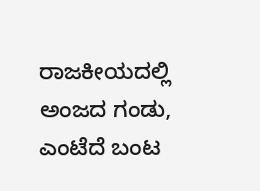ರಾಜಕೀಯದಲ್ಲಿ ಅಂಜದ ಗಂಡು, ಎಂಟೆದೆ ಬಂಟ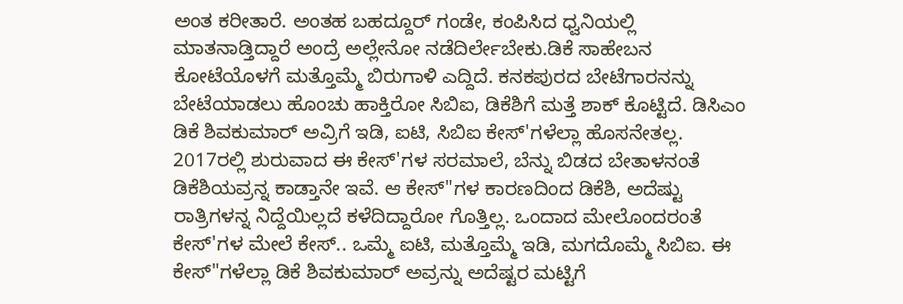ಅಂತ ಕರೀತಾರೆ. ಅಂತಹ ಬಹದ್ದೂರ್ ಗಂಡೇ, ಕಂಪಿಸಿದ ಧ್ವನಿಯಲ್ಲಿ ಮಾತನಾಡ್ತಿದ್ದಾರೆ ಅಂದ್ರೆ ಅಲ್ಲೇನೋ ನಡೆದಿರ್ಲೇಬೇಕು.ಡಿಕೆ ಸಾಹೇಬನ ಕೋಟೆಯೊಳಗೆ ಮತ್ತೊಮ್ಮೆ ಬಿರುಗಾಳಿ ಎದ್ದಿದೆ. ಕನಕಪುರದ ಬೇಟೆಗಾರನನ್ನು ಬೇಟೆಯಾಡಲು ಹೊಂಚು ಹಾಕ್ತಿರೋ ಸಿಬಿಐ, ಡಿಕೆಶಿಗೆ ಮತ್ತೆ ಶಾಕ್ ಕೊಟ್ಟಿದೆ. ಡಿಸಿಎಂ ಡಿಕೆ ಶಿವಕುಮಾರ್ ಅವ್ರಿಗೆ ಇಡಿ, ಐಟಿ, ಸಿಬಿಐ ಕೇಸ್'ಗಳೆಲ್ಲಾ ಹೊಸನೇತಲ್ಲ. 2017ರಲ್ಲಿ ಶುರುವಾದ ಈ ಕೇಸ್'ಗಳ ಸರಮಾಲೆ, ಬೆನ್ನು ಬಿಡದ ಬೇತಾಳನಂತೆ ಡಿಕೆಶಿಯವ್ರನ್ನ ಕಾಡ್ತಾನೇ ಇವೆ. ಆ ಕೇಸ್"ಗಳ ಕಾರಣದಿಂದ ಡಿಕೆಶಿ, ಅದೆಷ್ಟು ರಾತ್ರಿಗಳನ್ನ ನಿದ್ದೆಯಿಲ್ಲದೆ ಕಳೆದಿದ್ದಾರೋ ಗೊತ್ತಿಲ್ಲ. ಒಂದಾದ ಮೇಲೊಂದರಂತೆ ಕೇಸ್'ಗಳ ಮೇಲೆ ಕೇಸ್.. ಒಮ್ಮೆ ಐಟಿ, ಮತ್ತೊಮ್ಮೆ ಇಡಿ, ಮಗದೊಮ್ಮೆ ಸಿಬಿಐ. ಈ ಕೇಸ್"ಗಳೆಲ್ಲಾ ಡಿಕೆ ಶಿವಕುಮಾರ್ ಅವ್ರನ್ನು ಅದೆಷ್ಟರ ಮಟ್ಟಿಗೆ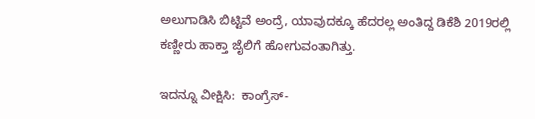ಅಲುಗಾಡಿಸಿ ಬಿಟ್ಟಿವೆ ಅಂದ್ರೆ, ಯಾವುದಕ್ಕೂ ಹೆದರಲ್ಲ ಅಂತಿದ್ದ ಡಿಕೆಶಿ 2019ರಲ್ಲಿ ಕಣ್ಣೀರು ಹಾಕ್ತಾ ಜೈಲಿಗೆ ಹೋಗುವಂತಾಗಿತ್ತು.

ಇದನ್ನೂ ವೀಕ್ಷಿಸಿ:  ಕಾಂಗ್ರೆಸ್-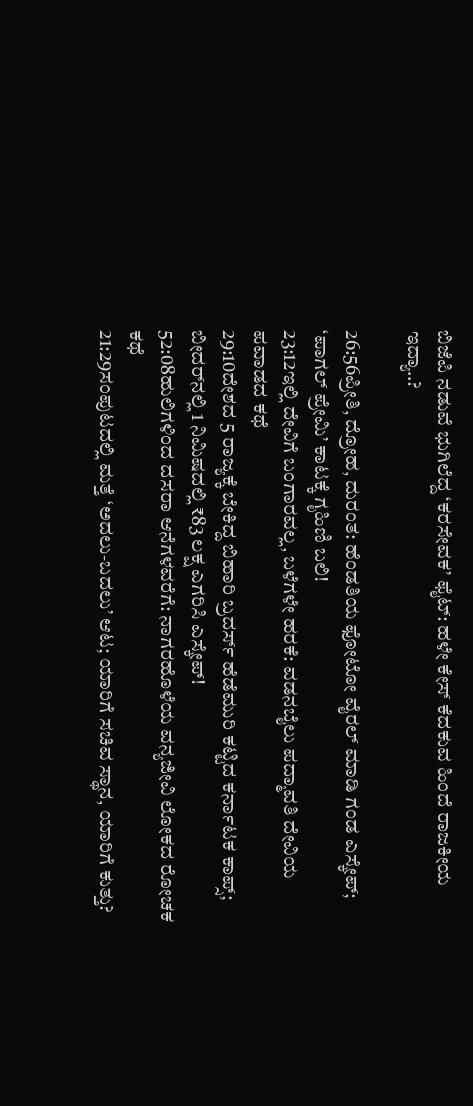ಬಿಜೆಪಿ ನಡುವೆ ಭುಗಿಲೆದ್ದ ‘ಕರಸೇವಕ’ ಫೈಟ್: ಹಳೇ ಕೇಸ್ ಕೆದಕುವ ಹಿಂದೆ ರಾಜಕೀಯ ಇದ್ಯಾ..?

26:56ಪ್ರೀತಿ, ದ್ರೋಹ, ದುರಂತ: ಹೆಂಡತಿಯ ಫೋಟೋ ವೈರಲ್ ಮಾಡಿ ಗಂಡ ಎಸ್ಕೇಪ್; ‘ಪಾಗಲ್ ಪ್ರೇಮಿ’ ಕಾಟಕ್ಕೆ ಗೃಹಿಣಿ ಬಲಿ!
23:12ಇಲ್ಲಿ ದೇವಿಗೆ ಬಂಗಾರವಲ್ಲ, ಬಳೆಗಳೇ ಹರಕೆ: ವಡನಬೈಲು ಪದ್ಮಾವತಿ ದೇವಿಯ ಪವಾಡದ ಕಥೆ
29:10ದೇಶದ 5 ರಾಜ್ಯಕ್ಕೆ ಬೇಕಿದ್ದ ಬಿಹಾರಿ ಬ್ರದರ್ಸ್ ಹೆಡೆಮುರಿ ಕಟ್ಟಿದ ಕರ್ನಾಟಕ ಕಾಪ್ಸ್; ಬೀದರ್‌ನಲ್ಲಿ 1 ನಿಮಿಷದಲ್ಲಿ ₹83 ಲಕ್ಷ ಎಗರಿಸಿ ಎಸ್ಕೇಪ್!
52:08ಹುಲಿಗಳಿಂದ ದಸರಾ ಆನೆಗಳವರೆಗೆ: ನಾಗರಹೊಳೆಯ ವನ್ಯಜೀವಿ ಲೋಕದ ರೋಚಕ ಕಥೆ
21:29ಸಂಪುಟದಲ್ಲಿ ಮತ್ತೆ ‘ಅದಲು-ಬದಲು’ ಆಟ; ಯಾರಿಗೆ ಸಚಿವ ಸ್ಥಾನ, ಯಾರಿಗೆ ಕುತ್ತು?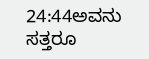24:44ಅವನು ಸತ್ತರೂ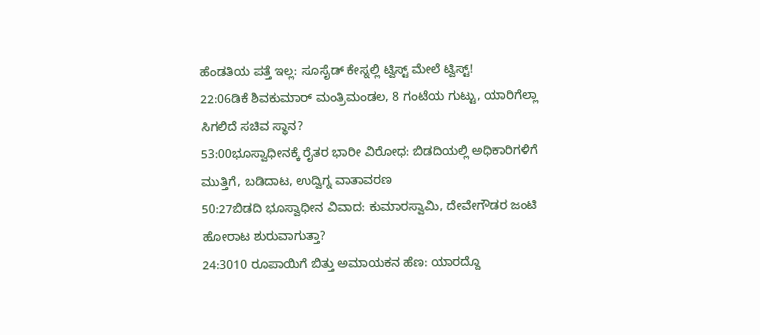ಹೆಂಡತಿಯ ಪತ್ತೆ ಇಲ್ಲ: ಸೂಸೈಡ್ ಕೇಸ್ನಲ್ಲಿ ಟ್ವಿಸ್ಟ್ ಮೇಲೆ ಟ್ವಿಸ್ಟ್!
22:06ಡಿಕೆ ಶಿವಕುಮಾರ್ ಮಂತ್ರಿಮಂಡಲ, 8 ಗಂಟೆಯ ಗುಟ್ಟು, ಯಾರಿಗೆಲ್ಲಾ ಸಿಗಲಿದೆ ಸಚಿವ ಸ್ಥಾನ?
53:00ಭೂಸ್ವಾಧೀನಕ್ಕೆ ರೈತರ ಭಾರೀ ವಿರೋಧ: ಬಿಡದಿಯಲ್ಲಿ ಅಧಿಕಾರಿಗಳಿಗೆ ಮುತ್ತಿಗೆ, ಬಡಿದಾಟ, ಉದ್ವಿಗ್ನ ವಾತಾವರಣ
50:27ಬಿಡದಿ ಭೂಸ್ವಾಧೀನ ವಿವಾದ: ಕುಮಾರಸ್ವಾಮಿ, ದೇವೇಗೌಡರ ಜಂಟಿ ಹೋರಾಟ ಶುರುವಾಗುತ್ತಾ?
24:3010 ರೂಪಾಯಿಗೆ ಬಿತ್ತು ಅಮಾಯಕನ ಹೆಣ: ಯಾರದ್ದೊ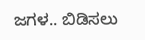ಜಗಳ.. ಬಿಡಿಸಲು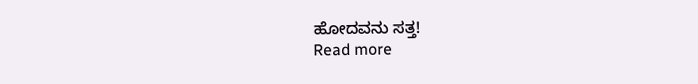ಹೋದವನು ಸತ್ತ!
Read more